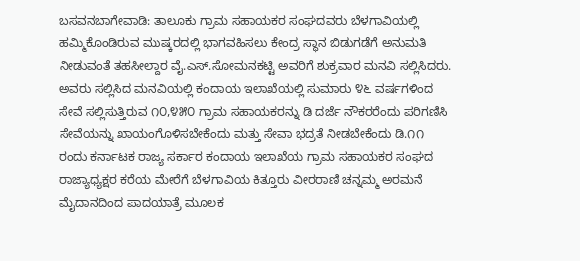ಬಸವನಬಾಗೇವಾಡಿ: ತಾಲೂಕು ಗ್ರಾಮ ಸಹಾಯಕರ ಸಂಘದವರು ಬೆಳಗಾವಿಯಲ್ಲಿ ಹಮ್ಮಿಕೊಂಡಿರುವ ಮುಷ್ಕರದಲ್ಲಿ ಭಾಗವಹಿಸಲು ಕೇಂದ್ರ ಸ್ಥಾನ ಬಿಡುಗಡೆಗೆ ಅನುಮತಿ ನೀಡುವಂತೆ ತಹಸೀಲ್ದಾರ ವೈ.ಎಸ್.ಸೋಮನಕಟ್ಟಿ ಅವರಿಗೆ ಶುಕ್ರವಾರ ಮನವಿ ಸಲ್ಲಿಸಿದರು.
ಅವರು ಸಲ್ಲಿಸಿದ ಮನವಿಯಲ್ಲಿ ಕಂದಾಯ ಇಲಾಖೆಯಲ್ಲಿ ಸುಮಾರು ೪೬ ವರ್ಷಗಳಿಂದ ಸೇವೆ ಸಲ್ಲಿಸುತ್ತಿರುವ ೧೦,೪೫೦ ಗ್ರಾಮ ಸಹಾಯಕರನ್ನು ಡಿ ದರ್ಜೆ ನೌಕರರೆಂದು ಪರಿಗಣಿಸಿ ಸೇವೆಯನ್ನು ಖಾಯಂಗೊಳಿಸಬೇಕೆಂದು ಮತ್ತು ಸೇವಾ ಭದ್ರತೆ ನೀಡಬೇಕೆಂದು ಡಿ.೧೧ ರಂದು ಕರ್ನಾಟಕ ರಾಜ್ಯ ಸರ್ಕಾರ ಕಂದಾಯ ಇಲಾಖೆಯ ಗ್ರಾಮ ಸಹಾಯಕರ ಸಂಘದ ರಾಜ್ಯಾಧ್ಯಕ್ಷರ ಕರೆಯ ಮೇರೆಗೆ ಬೆಳಗಾವಿಯ ಕಿತ್ತೂರು ವೀರರಾಣಿ ಚನ್ನಮ್ಮ ಅರಮನೆ ಮೈದಾನದಿಂದ ಪಾದಯಾತ್ರೆ ಮೂಲಕ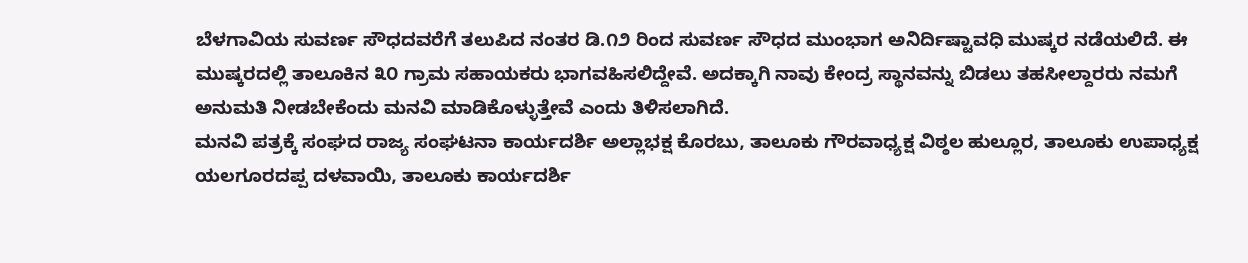ಬೆಳಗಾವಿಯ ಸುವರ್ಣ ಸೌಧದವರೆಗೆ ತಲುಪಿದ ನಂತರ ಡಿ.೧೨ ರಿಂದ ಸುವರ್ಣ ಸೌಧದ ಮುಂಭಾಗ ಅನಿರ್ದಿಷ್ಟಾವಧಿ ಮುಷ್ಕರ ನಡೆಯಲಿದೆ. ಈ ಮುಷ್ಕರದಲ್ಲಿ ತಾಲೂಕಿನ ೩೦ ಗ್ರಾಮ ಸಹಾಯಕರು ಭಾಗವಹಿಸಲಿದ್ದೇವೆ. ಅದಕ್ಕಾಗಿ ನಾವು ಕೇಂದ್ರ ಸ್ಥಾನವನ್ನು ಬಿಡಲು ತಹಸೀಲ್ದಾರರು ನಮಗೆ ಅನುಮತಿ ನೀಡಬೇಕೆಂದು ಮನವಿ ಮಾಡಿಕೊಳ್ಳುತ್ತೇವೆ ಎಂದು ತಿಳಿಸಲಾಗಿದೆ.
ಮನವಿ ಪತ್ರಕ್ಕೆ ಸಂಘದ ರಾಜ್ಯ ಸಂಘಟನಾ ಕಾರ್ಯದರ್ಶಿ ಅಲ್ಲಾಭಕ್ಷ ಕೊರಬು, ತಾಲೂಕು ಗೌರವಾಧ್ಯಕ್ಷ ವಿಠ್ಠಲ ಹುಲ್ಲೂರ, ತಾಲೂಕು ಉಪಾಧ್ಯಕ್ಷ ಯಲಗೂರದಪ್ಪ ದಳವಾಯಿ, ತಾಲೂಕು ಕಾರ್ಯದರ್ಶಿ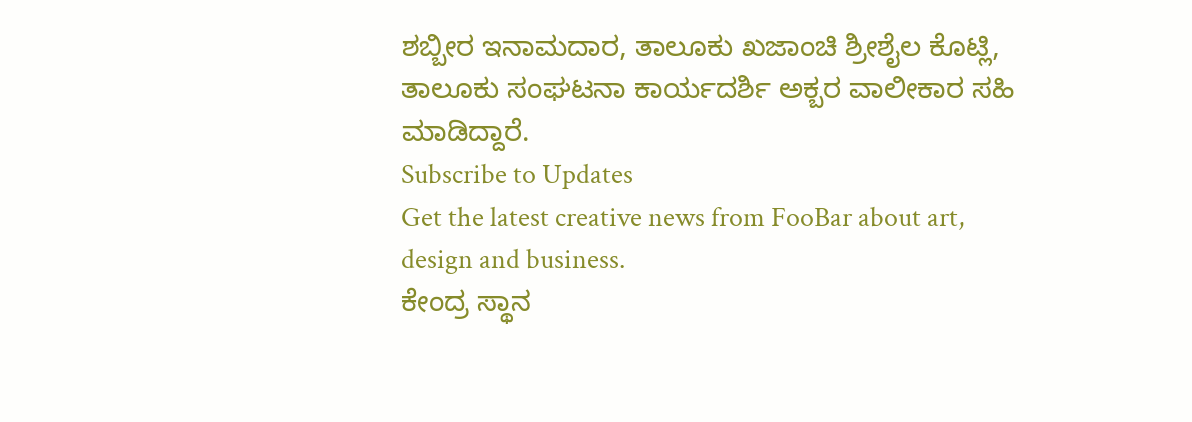ಶಬ್ಬೀರ ಇನಾಮದಾರ, ತಾಲೂಕು ಖಜಾಂಚಿ ಶ್ರೀಶೈಲ ಕೊಟ್ಲಿ, ತಾಲೂಕು ಸಂಘಟನಾ ಕಾರ್ಯದರ್ಶಿ ಅಕ್ಬರ ವಾಲೀಕಾರ ಸಹಿ ಮಾಡಿದ್ದಾರೆ.
Subscribe to Updates
Get the latest creative news from FooBar about art, design and business.
ಕೇಂದ್ರ ಸ್ಥಾನ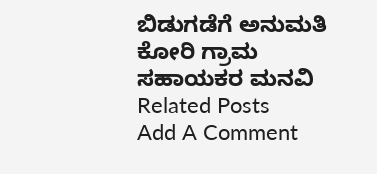ಬಿಡುಗಡೆಗೆ ಅನುಮತಿ ಕೋರಿ ಗ್ರಾಮ ಸಹಾಯಕರ ಮನವಿ
Related Posts
Add A Comment